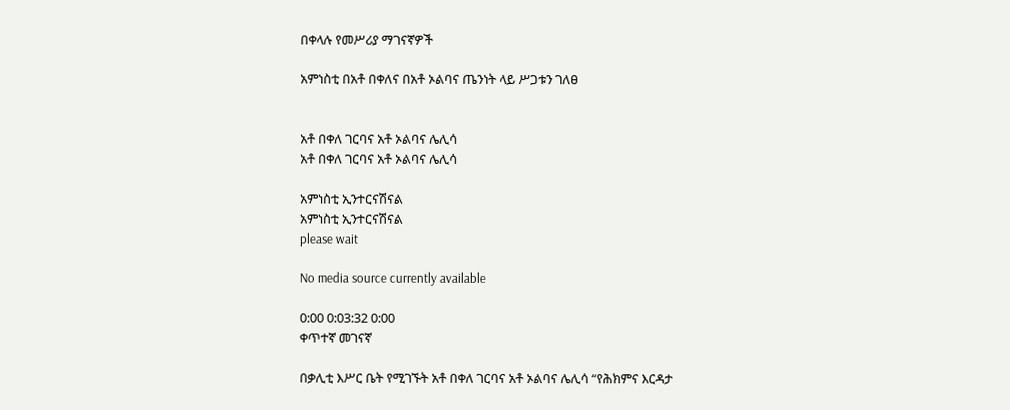በቀላሉ የመሥሪያ ማገናኛዎች

አምነስቲ በአቶ በቀለና በአቶ ኦልባና ጤንነት ላይ ሥጋቱን ገለፀ


አቶ በቀለ ገርባና አቶ ኦልባና ሌሊሳ
አቶ በቀለ ገርባና አቶ ኦልባና ሌሊሳ

አምነስቲ ኢንተርናሽናል
አምነስቲ ኢንተርናሽናል
please wait

No media source currently available

0:00 0:03:32 0:00
ቀጥተኛ መገናኛ

በቃሊቲ እሥር ቤት የሚገኙት አቶ በቀለ ገርባና አቶ ኦልባና ሌሊሳ “የሕክምና እርዳታ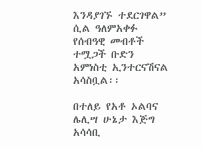እንዳያገኙ ተደርገዋል” ሲል ዓለምአቀፉ የሰብዓዊ መብቶች ተሟጋች ቡድን አምነስቲ ኢንተርናሽናል አሳስቧል፡፡

በተለይ የአቶ ኦልባና ሌሊሣ ሁኔታ እጅግ አሳሳቢ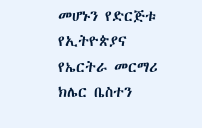መሆኑን የድርጅቱ የኢትዮጵያና የኤርትራ መርማሪ ክሌር ቤስተን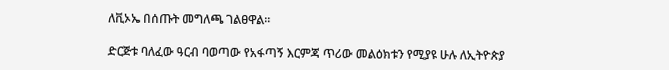ለቪኦኤ በሰጡት መግለጫ ገልፀዋል፡፡

ድርጅቱ ባለፈው ዓርብ ባወጣው የአፋጣኝ እርምጃ ጥሪው መልዕክቱን የሚያዩ ሁሉ ለኢትዮጵያ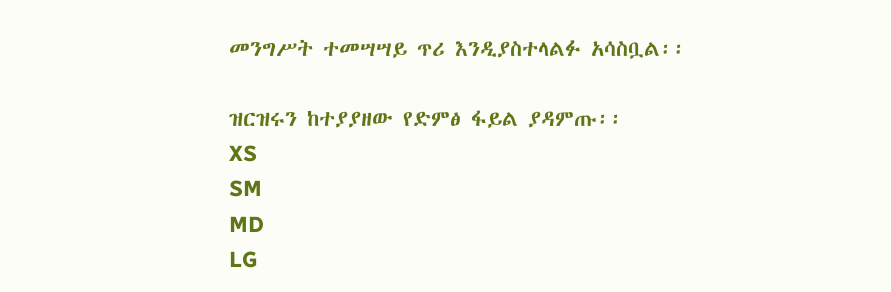መንግሥት ተመሣሣይ ጥሪ እንዲያስተላልፉ አሳስቧል፡፡

ዝርዝሩን ከተያያዘው የድምፅ ፋይል ያዳምጡ፡፡
XS
SM
MD
LG